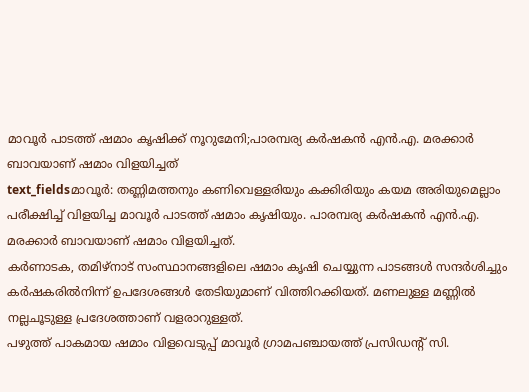മാവൂർ പാടത്ത് ഷമാം കൃഷിക്ക് നൂറുമേനി;പാരമ്പര്യ കർഷകൻ എൻ.എ. മരക്കാർ ബാവയാണ് ഷമാം വിളയിച്ചത്
text_fieldsമാവൂർ: തണ്ണിമത്തനും കണിവെള്ളരിയും കക്കിരിയും കയമ അരിയുമെല്ലാം പരീക്ഷിച്ച് വിളയിച്ച മാവൂർ പാടത്ത് ഷമാം കൃഷിയും. പാരമ്പര്യ കർഷകൻ എൻ.എ. മരക്കാർ ബാവയാണ് ഷമാം വിളയിച്ചത്.
കർണാടക, തമിഴ്നാട് സംസ്ഥാനങ്ങളിലെ ഷമാം കൃഷി ചെയ്യുന്ന പാടങ്ങൾ സന്ദർശിച്ചും കർഷകരിൽനിന്ന് ഉപദേശങ്ങൾ തേടിയുമാണ് വിത്തിറക്കിയത്. മണലുള്ള മണ്ണിൽ നല്ലചൂടുള്ള പ്രദേശത്താണ് വളരാറുള്ളത്.
പഴുത്ത് പാകമായ ഷമാം വിളവെടുപ്പ് മാവൂർ ഗ്രാമപഞ്ചായത്ത് പ്രസിഡന്റ് സി.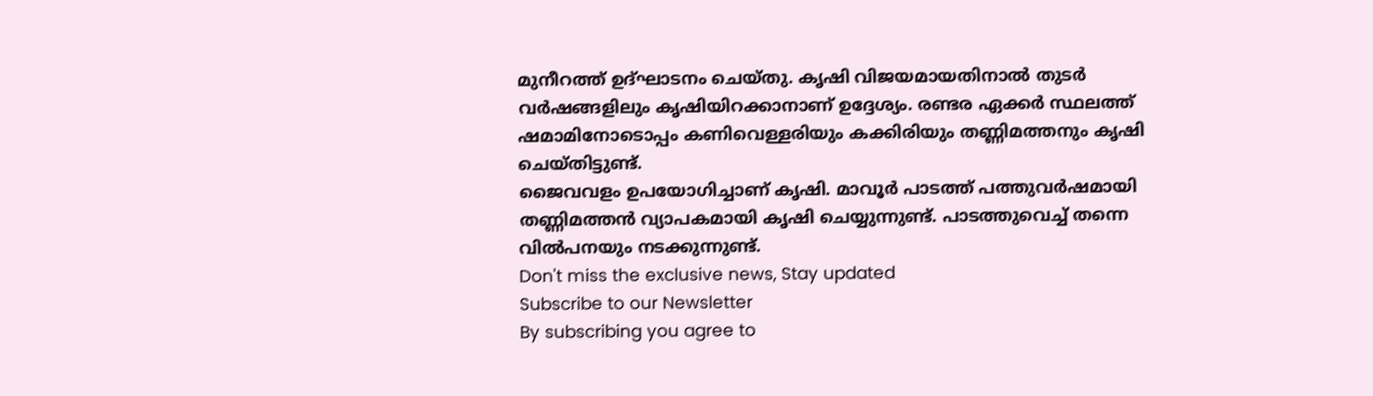മുനീറത്ത് ഉദ്ഘാടനം ചെയ്തു. കൃഷി വിജയമായതിനാൽ തുടർ വർഷങ്ങളിലും കൃഷിയിറക്കാനാണ് ഉദ്ദേശ്യം. രണ്ടര ഏക്കർ സ്ഥലത്ത് ഷമാമിനോടൊപ്പം കണിവെള്ളരിയും കക്കിരിയും തണ്ണിമത്തനും കൃഷി ചെയ്തിട്ടുണ്ട്.
ജൈവവളം ഉപയോഗിച്ചാണ് കൃഷി. മാവൂർ പാടത്ത് പത്തുവർഷമായി തണ്ണിമത്തൻ വ്യാപകമായി കൃഷി ചെയ്യുന്നുണ്ട്. പാടത്തുവെച്ച് തന്നെ വിൽപനയും നടക്കുന്നുണ്ട്.
Don't miss the exclusive news, Stay updated
Subscribe to our Newsletter
By subscribing you agree to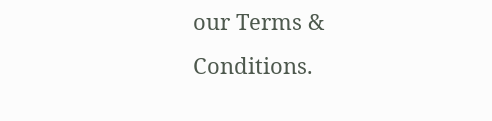our Terms & Conditions.